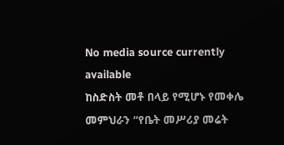No media source currently available
ከስድስት መቶ በላይ የሚሆኑ የመቀሌ መምህራን “የቤት መሥሪያ መሬት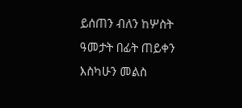ይሰጠን ብለን ከሦስት ዓመታት በፊት ጠይቀን እስካሁን መልስ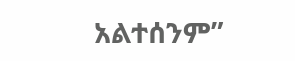አልተሰንም”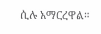ሲሉ አማርረዋል።